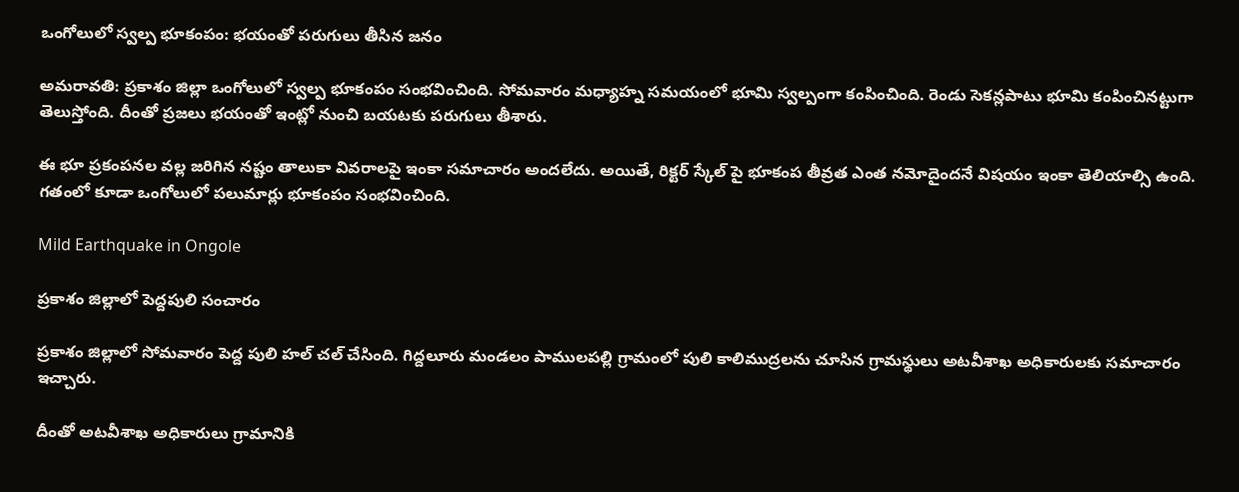ఒంగోలులో స్వల్ప భూకంపం: భయంతో పరుగులు తీసిన జనం

అమరావతి: ప్రకాశం జిల్లా ఒంగోలులో స్వల్ప భూకంపం సంభవించింది. సోమవారం మధ్యాహ్న సమయంలో భూమి స్వల్పంగా కంపించింది. రెండు సెకన్లపాటు భూమి కంపించినట్టుగా తెలుస్తోంది. దీంతో ప్రజలు భయంతో ఇంట్లో నుంచి బయటకు పరుగులు తీశారు.

ఈ భూ ప్రకంపనల వల్ల జరిగిన నష్టం తాలుకా వివరాలపై ఇంకా సమాచారం అందలేదు. అయితే, రిక్టర్ స్కేల్ పై భూకంప తీవ్రత ఎంత నమోదైందనే విషయం ఇంకా తెలియాల్సి ఉంది. గతంలో కూడా ఒంగోలులో పలుమార్లు భూకంపం సంభవించింది.

Mild Earthquake in Ongole

ప్రకాశం జిల్లాలో పెద్దపులి సంచారం

ప్రకాశం జిల్లాలో సోమవారం పెద్ద పులి హల్ చల్ చేసింది. గిద్దలూరు మండలం పాములపల్లి గ్రామంలో పులి కాలిముద్రలను చూసిన గ్రామస్థులు అటవీశాఖ అధికారులకు సమాచారం ఇచ్చారు.

దీంతో అటవీశాఖ అధికారులు గ్రామానికి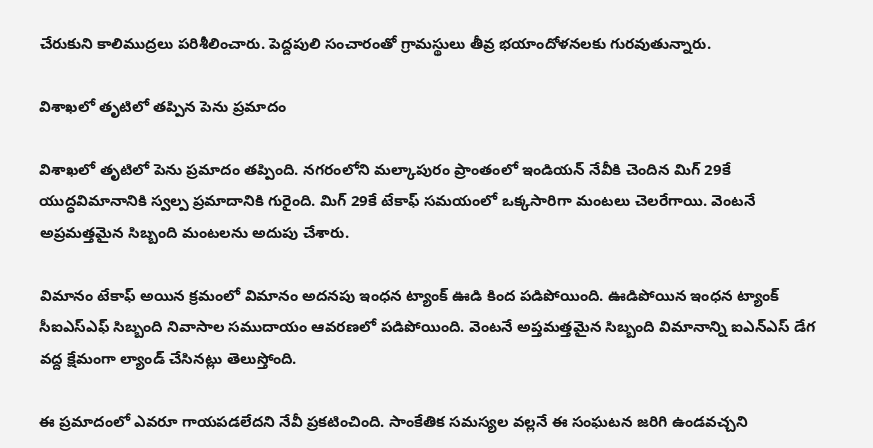చేరుకుని కాలిముద్రలు పరిశీలించారు. పెద్దపులి సంచారంతో గ్రామస్థులు తీవ్ర భయాందోళనలకు గురవుతున్నారు.

విశాఖలో తృటిలో తప్పిన పెను ప్రమాదం

విశాఖలో తృటిలో పెను ప్రమాదం తప్పింది. నగరంలోని మల్కాపురం ప్రాంతంలో ఇండియన్ నేవీకి చెందిన మిగ్ 29కే యుద్ధవిమానానికి స్వల్ప ప్రమాదానికి గురైంది. మిగ్ 29కే టేకాఫ్ సమయంలో ఒక్కసారిగా మంటలు చెలరేగాయి. వెంటనే అప్రమత్తమైన సిబ్బంది మంటలను అదుపు చేశారు.

విమానం టేకాఫ్ అయిన క్రమంలో విమానం అదనపు ఇంధన ట్యాంక్‌ ఊడి కింద పడిపోయింది. ఊడిపోయిన ఇంధన ట్యాంక్ సీఐఎస్‌ఎఫ్‌ సిబ్బంది నివాసాల సముదాయం ఆవరణలో పడిపోయింది. వెంటనే అప్తమత్తమైన సిబ్బంది విమానాన్ని ఐఎన్‌ఎస్‌ డేగ వద్ద క్షేమంగా ల్యాండ్‌ చేసినట్లు తెలుస్తోంది.

ఈ ప్రమాదంలో ఎవరూ గాయపడలేదని నేవీ ప్రకటించింది. సాంకేతిక సమస్యల వల్లనే ఈ సంఘటన జరిగి ఉండవచ్చని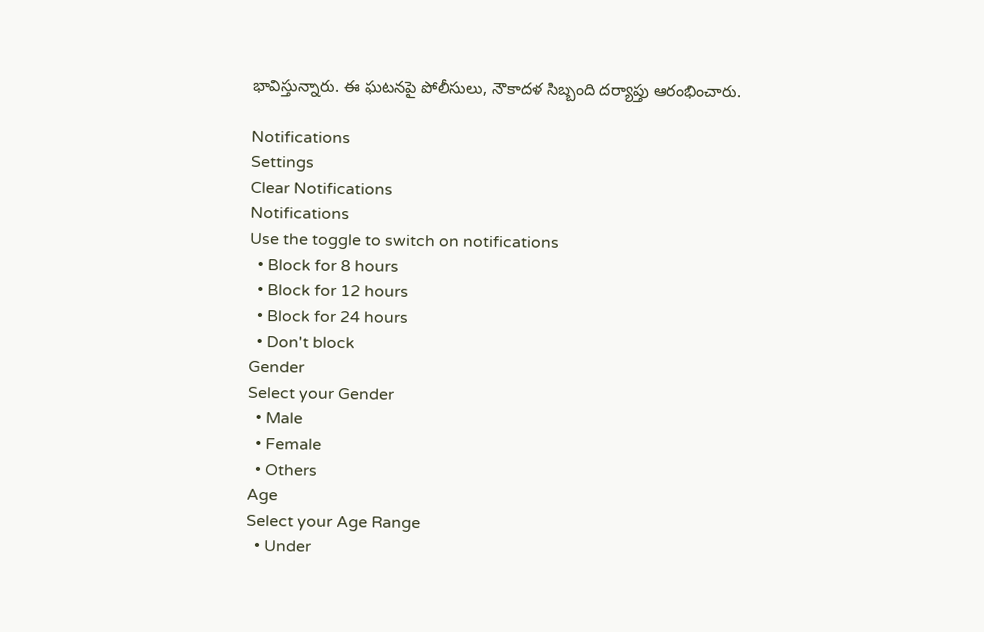భావిస్తున్నారు. ఈ ఘటనపై పోలీసులు, నౌకాదళ సిబ్బంది దర్యాప్తు ఆరంభించారు.

Notifications
Settings
Clear Notifications
Notifications
Use the toggle to switch on notifications
  • Block for 8 hours
  • Block for 12 hours
  • Block for 24 hours
  • Don't block
Gender
Select your Gender
  • Male
  • Female
  • Others
Age
Select your Age Range
  • Under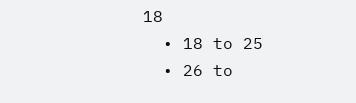18
  • 18 to 25
  • 26 to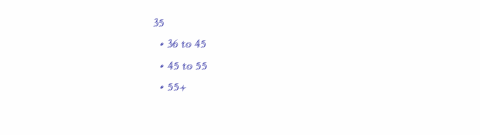35
  • 36 to 45
  • 45 to 55
  • 55+